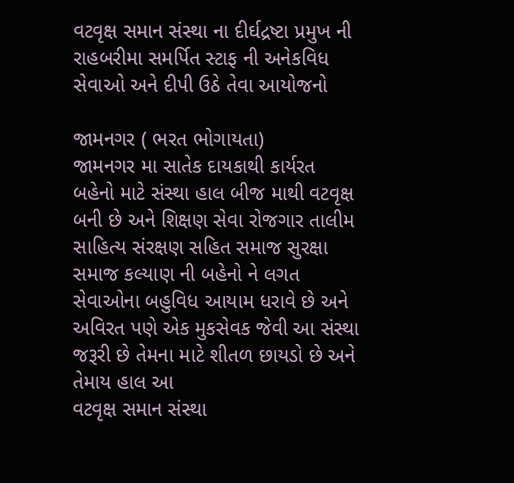વટવૃક્ષ સમાન સંસ્થા ના દીર્ઘદ્રષ્ટા પ્રમુખ ની રાહબરીમા સમર્પિત સ્ટાફ ની અનેકવિધ સેવાઓ અને દીપી ઉઠે તેવા આયોજનો

જામનગર ( ભરત ભોગાયતા)
જામનગર મા સાતેક દાયકાથી કાર્યરત બહેનો માટે સંસ્થા હાલ બીજ માથી વટવૃક્ષ બની છે અને શિક્ષણ સેવા રોજગાર તાલીમ સાહિત્ય સંરક્ષણ સહિત સમાજ સુરક્ષા સમાજ કલ્યાણ ની બહેનો ને લગત સેવાઓના બહુવિધ આયામ ધરાવે છે અને અવિરત પણે એક મુકસેવક જેવી આ સંસ્થા જરૂરી છે તેમના માટે શીતળ છાયડો છે અને તેમાય હાલ આ
વટવૃક્ષ સમાન સંસ્થા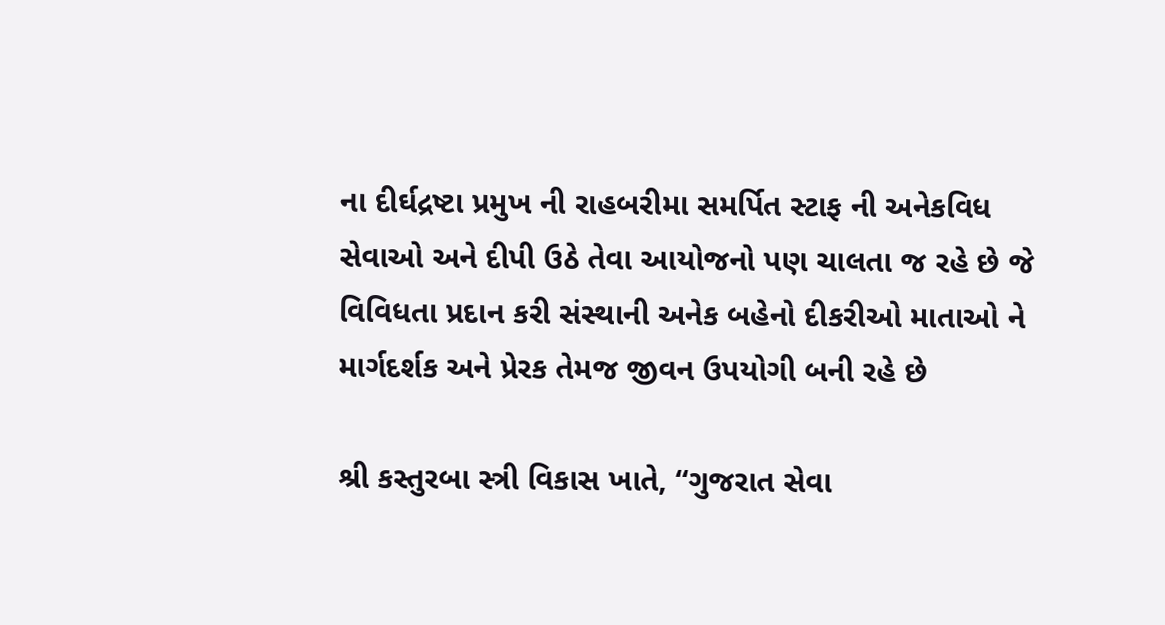ના દીર્ઘદ્રષ્ટા પ્રમુખ ની રાહબરીમા સમર્પિત સ્ટાફ ની અનેકવિધ સેવાઓ અને દીપી ઉઠે તેવા આયોજનો પણ ચાલતા જ રહે છે જે વિવિધતા પ્રદાન કરી સંસ્થાની અનેક બહેનો દીકરીઓ માતાઓ ને માર્ગદર્શક અને પ્રેરક તેમજ જીવન ઉપયોગી બની રહે છે

શ્રી કસ્તુરબા સ્ત્રી વિકાસ ખાતે, “ગુજરાત સેવા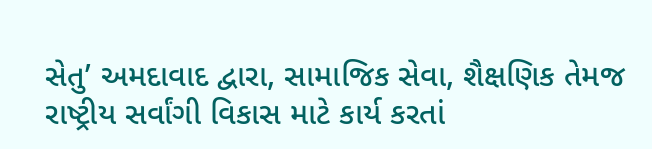સેતુ’ અમદાવાદ દ્વારા, સામાજિક સેવા, શૈક્ષણિક તેમજ રાષ્ટ્રીય સર્વાંગી વિકાસ માટે કાર્ય કરતાં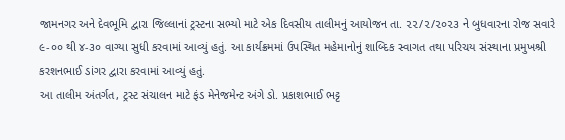જામનગર અને દેવભૂમિ દ્વારા જિલ્લાનાં ટ્રસ્ટના સભ્યો માટે એક દિવસીય તાલીમનું આયોજન તા. ૨૨/૨/૨૦૨૩ ને બુધવારના રોજ સવારે ૯-૦૦ થી ૪-૩૦ વાગ્યા સુધી કરવામાં આવ્યું હતું. આ કાર્યક્રમમાં ઉપસ્થિત મહેમાનોનું શાબ્દિક સ્વાગત તથા પરિચય સંસ્થાના પ્રમુખશ્રી કરશનભાઈ ડાંગર દ્વારા કરવામાં આવ્યું હતું.
આ તાલીમ અંતર્ગત, ટ્રસ્ટ સંચાલન માટે ફંડ મેનેજમેન્ટ અંગે ડો. પ્રકાશભાઈ ભટ્ટ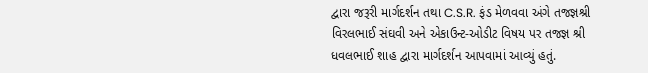દ્વારા જરૂરી માર્ગદર્શન તથા C.S.R. ફંડ મેળવવા અંગે તજજ્ઞશ્રી વિરલભાઈ સંઘવી અને એકાઉન્ટ-ઓડીટ વિષય પર તજજ્ઞ શ્રી ધવલભાઈ શાહ દ્વારા માર્ગદર્શન આપવામાં આવ્યું હતું.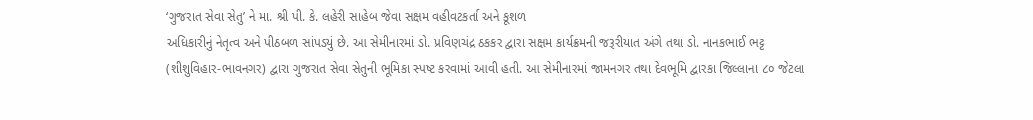‘ગુજરાત સેવા સેતુ’ ને મા. શ્રી પી. કે. લહેરી સાહેબ જેવા સક્ષમ વહીવટકર્તા અને કૂશળ
અધિકારીનું નેતૃત્વ અને પીઠબળ સાંપડયું છે. આ સેમીનારમાં ડો. પ્રવિણચંદ્ર ઠકકર દ્વારા સક્ષમ કાર્યક્રમની જરૂરીયાત અંગે તથા ડો. નાનકભાઈ ભટ્ટ (શીશુવિહાર-ભાવનગર) દ્વારા ગુજરાત સેવા સેતુની ભૂમિકા સ્પષ્ટ કરવામાં આવી હતી. આ સેમીનારમાં જામનગર તથા દેવભૂમિ દ્વારકા જિલ્લાના ૮૦ જેટલા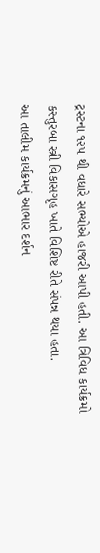ટ્રસ્ટના ૧૨૫ થી વધારે સભ્યોએ હાજરી આપી હતી. આ ત્રિવિધ કાર્યક્રમો કસ્તુરબા સ્ત્રી વિકાસગૃહ ખાતે વિશિષ્ટ રીતે સંપન્ન થયા હતા.
આ તાલીમ કાર્યક્રમનું આભાર દર્શન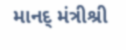માનદ્ મંત્રીશ્રી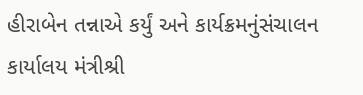હીરાબેન તન્નાએ કર્યું અને કાર્યક્રમનુંસંચાલન કાર્યાલય મંત્રીશ્રી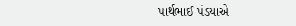પાર્થભાઈ પંડયાએ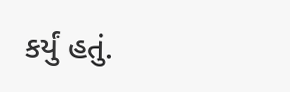કર્યું હતું.